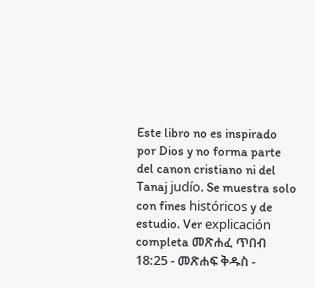Este libro no es inspirado por Dios y no forma parte del canon cristiano ni del Tanaj judío. Se muestra solo con fines históricos y de estudio. Ver explicación completa መጽሐፈ ጥበብ 18:25 - መጽሐፍ ቅዱስ -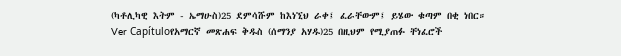(ካቶሊካዊ እትም - ኤማሁስ)25 ደምሳሹም ከእነኚህ ራቀ፤ ፈራቸውም፤ ይሄው ቁጣም በቂ ነበር። Ver Capítuloየአማርኛ መጽሐፍ ቅዱስ (ሰማንያ አሃዱ)25 በዚህም የሚያጠፉ ቸነፈሮች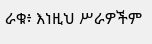ራቁ፥ እነዚህ ሥራዎችም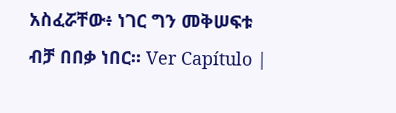አስፈሯቸው፥ ነገር ግን መቅሠፍቱ ብቻ በበቃ ነበር። Ver Capítulo |